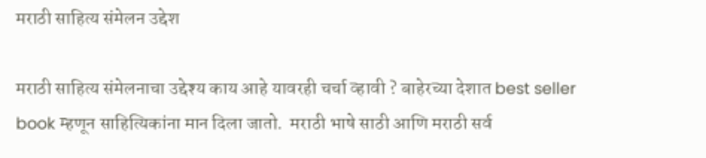मराठी साहित्य संमेलन उद्देश

मराठी साहित्य संमेलनाचा उद्देश्य काय आहे यावरही चर्चा व्हावी ? बाहेरच्या देशात best seller book म्हणून साहित्यिकांना मान दिला जातो.  मराठी भाषे साठी आणि मराठी सर्व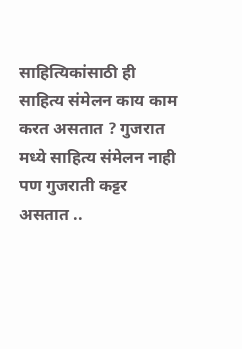साहित्यिकांसाठी ही साहित्य संमेलन काय काम करत असतात ? गुजरात मध्ये साहित्य संमेलन नाही पण गुजराती कट्टर असतात ..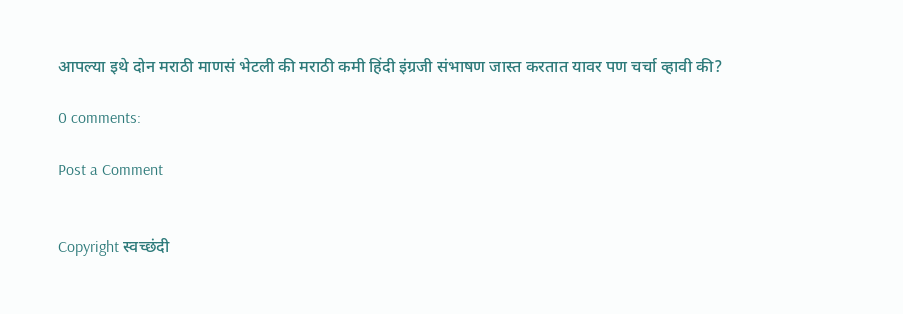आपल्या इथे दोन मराठी माणसं भेटली की मराठी कमी हिंदी इंग्रजी संभाषण जास्त करतात यावर पण चर्चा व्हावी की?

0 comments:

Post a Comment


Copyright स्वच्छंदी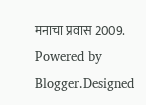मनाचा प्रवास 2009. Powered by Blogger.Designed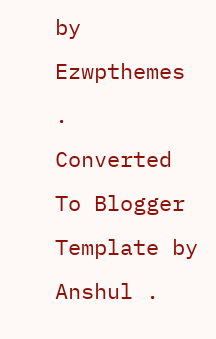by Ezwpthemes .
Converted To Blogger Template by Anshul .